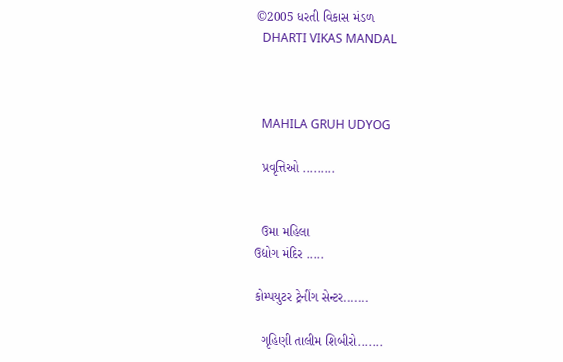©2005 ધરતી વિકાસ મંડળ
  DHARTI VIKAS MANDAL



  MAHILA GRUH UDYOG

  પ્રવૃત્તિઓ .........


  ઉમા મહિલા
ઉદ્યોગ મંદિર .....

કોમ્પયુટર ટ્રેનીંગ સેન્ટર.......

  ગૃહિણી તાલીમ શિબીરો.......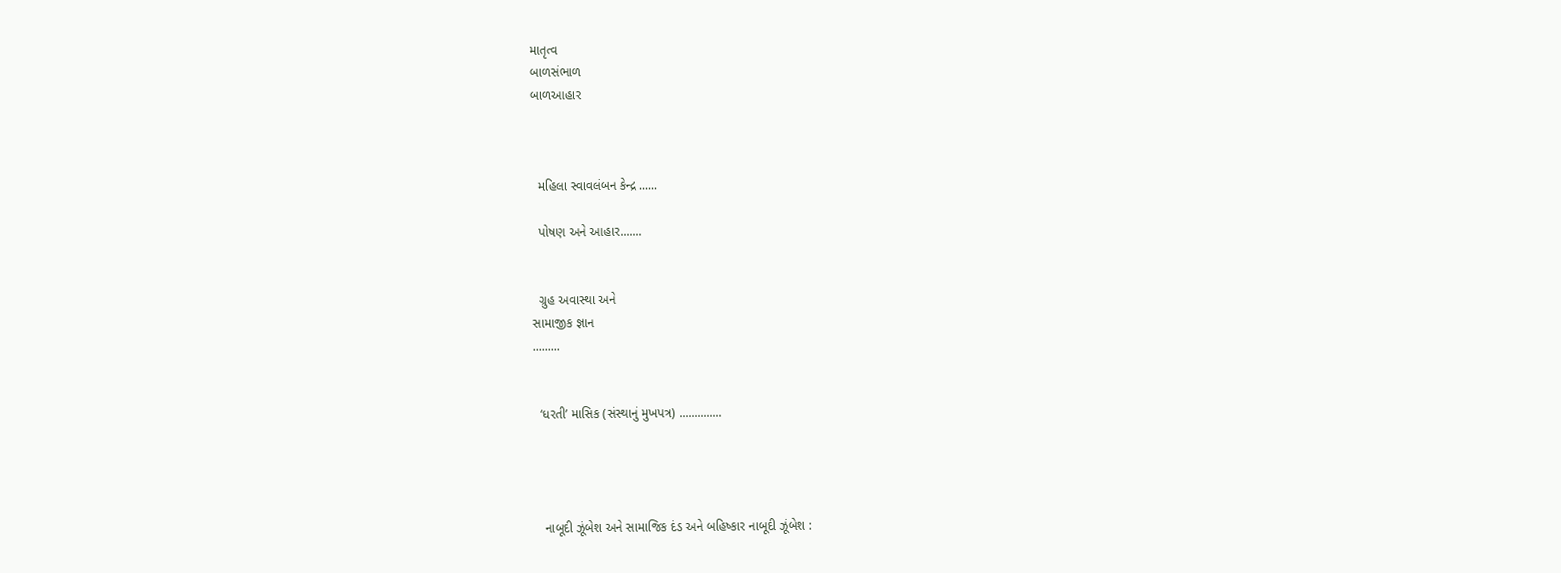માતૃત્વ
બાળસંભાળ
બાળઆહાર



  મહિલા સ્વાવલંબન કેન્દ્ર ......

  પોષણ અને આહાર.......


  ગ્રુહ અવાસ્થા અને
સામાજીક જ્ઞાન
.........


  ‘ધરતી’ માસિક (સંસ્થાનું મુખપત્ર) ..............




   નાબૂદી ઝૂંબેશ અને સામાજિક દંડ અને બહિષ્કાર નાબૂદી ઝૂંબેશ :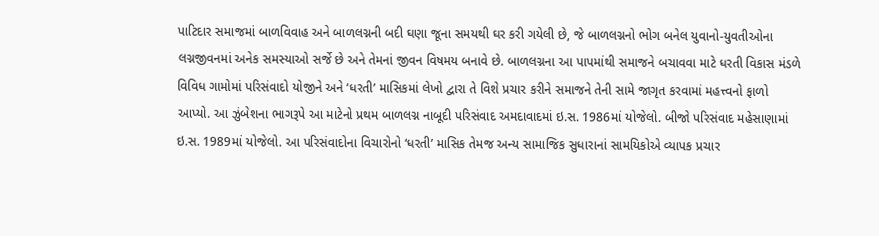પાટિદાર સમાજમાં બાળવિવાહ અને બાળલગ્નની બદી ઘણા જૂના સમયથી ઘર કરી ગયેલી છે, જે બાળલગ્નનો ભોગ બનેલ યુવાનો-યુવતીઓના લગ્નજીવનમાં અનેક સમસ્યાઓ સર્જે છે અને તેમનાં જીવન વિષમય બનાવે છે. બાળલગ્નના આ પાપમાંથી સમાજને બચાવવા માટે ધરતી વિકાસ મંડળે વિવિધ ગામોમાં પરિસંવાદો યોજીને અને ‘ધરતી’ માસિકમાં લેખો દ્વારા તે વિશે પ્રચાર કરીને સમાજને તેની સામે જાગૃત કરવામાં મહત્ત્વનો ફાળો આપ્યો. આ ઝુંબેશના ભાગરૂપે આ માટેનો પ્રથમ બાળલગ્ન નાબૂદી પરિસંવાદ અમદાવાદમાં ઇ.સ. 1986માં યોજેલો. બીજો પરિસંવાદ મહેસાણામાં ઇ.સ. 1989માં યોજેલો. આ પરિસંવાદોના વિચારોનો ‘ધરતી’ માસિક તેમજ અન્ય સામાજિક સુધારાનાં સામયિકોએ વ્યાપક પ્રચાર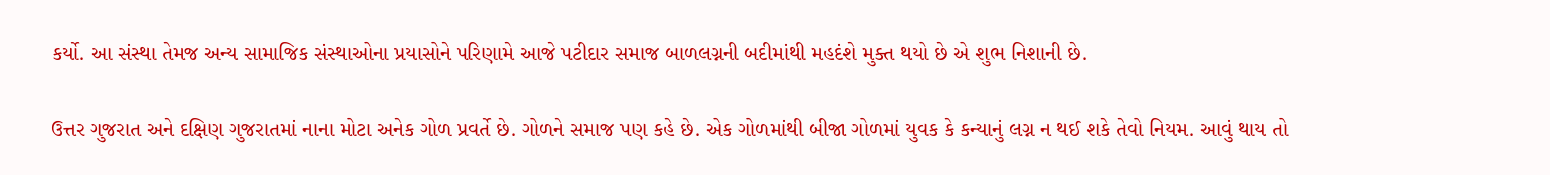કર્યો. આ સંસ્થા તેમજ અન્ય સામાજિક સંસ્થાઓના પ્રયાસોને પરિણામે આજે પટીદાર સમાજ બાળલગ્નની બદીમાંથી મહદંશે મુક્ત થયો છે એ શુભ નિશાની છે.

ઉત્તર ગુજરાત અને દક્ષિણ ગુજરાતમાં નાના મોટા અનેક ગોળ પ્રવર્તે છે. ગોળને સમાજ પણ કહે છે. એક ગોળમાંથી બીજા ગોળમાં યુવક કે કન્યાનું લગ્ન ન થઈ શકે તેવો નિયમ. આવું થાય તો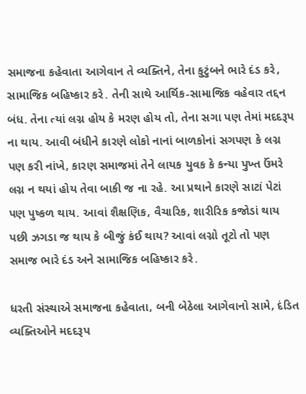સમાજના કહેવાતા આગેવાન તે વ્યક્તિને, તેના કુટુંબને ભારે દંડ કરે, સામાજિક બહિષ્કાર કરે. તેની સાથે આર્થિક-સામાજિક વહેવાર તદ્દન બંધ. તેના ત્યાં લગ્ન હોય કે મરણ હોય તો, તેના સગા પણ તેમાં મદદરૂપ ના થાય. આવી બંધીને કારણે લોકો નાનાં બાળકોનાં સગપણ કે લગ્ન પણ કરી નાંખે, કારણ સમાજમાં તેને લાયક યુવક કે કન્યા પુખ્ત ઉંમરે લગ્ન ન થયાં હોય તેવા બાકી જ ના રહે. આ પ્રથાને કારણે સાટાં પેટાં પણ પુષ્કળ થાય. આવાં શૈક્ષણિક, વૈચારિક, શારીરિક કજોડાં થાય પછી ઝગડા જ થાય કે બીજું કંઈ થાય? આવાં લગ્નો તૂટો તો પણ સમાજ ભારે દંડ અને સામાજિક બહિષ્કાર કરે.

ધરતી સંસ્થાએ સમાજના કહેવાતા, બની બેઠેલા આગેવાનો સામે, દંડિત વ્યક્તિઓને મદદરૂપ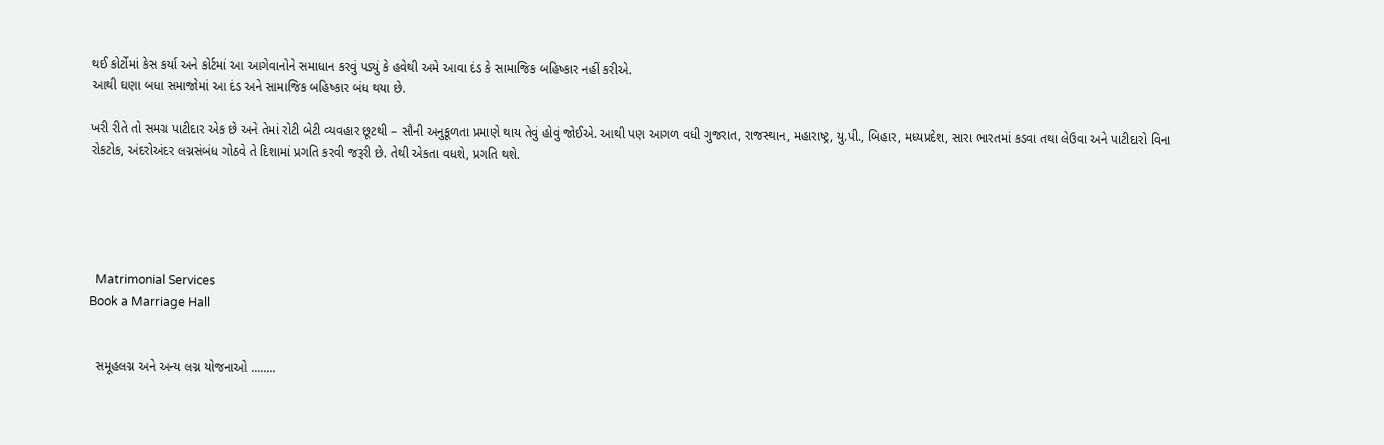થઈ કોર્ટોમાં કેસ કર્યા અને કોર્ટમાં આ આગેવાનોને સમાધાન કરવું પડ્યું કે હવેથી અમે આવા દંડ કે સામાજિક બહિષ્કાર નહીં કરીએ.
આથી ઘણા બધા સમાજોમાં આ દંડ અને સામાજિક બહિષ્કાર બંધ થયા છે.

ખરી રીતે તો સમગ્ર પાટીદાર એક છે અને તેમાં રોટી બેટી વ્યવહાર છૂટથી – સૌની અનુકૂળતા પ્રમાણે થાય તેવું હોવું જોઈએ. આથી પણ આગળ વધી ગુજરાત, રાજસ્થાન, મહારાષ્ટ્ર, યુ.પી., બિહાર, મધ્યપ્રદેશ, સારા ભારતમાં કડવા તથા લેઉવા અને પાટીદારો વિના રોકટોક, અંદરોઅંદર લગ્નસંબંધ ગોઠવે તે દિશામાં પ્રગતિ કરવી જરૂરી છે. તેથી એકતા વધશે, પ્રગતિ થશે.





  Matrimonial Services
Book a Marriage Hall


  સમૂહલગ્ન અને અન્ય લગ્ન યોજનાઓ ........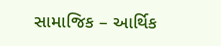સામાજિક – આર્થિક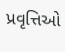પ્રવૃત્તિઓ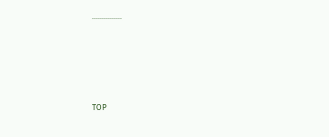...............





TOP